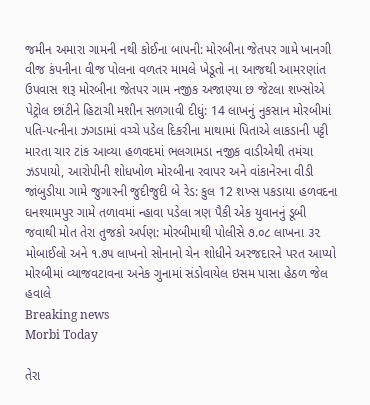જમીન અમારા ગામની નથી કોઈના બાપની: મોરબીના જેતપર ગામે ખાનગી વીજ કંપનીના વીજ પોલના વળતર મામલે ખેડૂતો ના આજથી આમરણાંત ઉપવાસ શરૂ મોરબીના જેતપર ગામ નજીક અજાણ્યા છ જેટલા શખ્સોએ પેટ્રોલ છાંટીને હિટાચી મશીન સળગાવી દીધું: 14 લાખનું નુકસાન મોરબીમાં પતિ-પત્નીના ઝગડામાં વચ્ચે પડેલ દિકરીના માથામાં પિતાએ લાકડાની પટ્ટી મારતા ચાર ટાંક આવ્યા હળવદમાં ભલગામડા નજીક વાડીએથી તમંચા ઝડપાયો, આરોપીની શોધખોળ મોરબીના રવાપર અને વાંકાનેરના વીડી જાંબુડીયા ગામે જુગારની જુદીજુદી બે રેડ: કુલ 12 શખ્સ પકડાયા હળવદના ઘનશ્યામપુર ગામે તળાવમાં ન્હાવા પડેલા ત્રણ પૈકી એક યુવાનનું ડૂબી જવાથી મોત તેરા તુજકો અર્પણ: મોરબીમાથી પોલીસે ૭.૦૮ લાખના ૩૨ મોબાઈલો અને ૧.૭૫ લાખનો સોનાનો ચેન શોધીને અરજદારને પરત આપ્યો મોરબીમાં વ્યાજવટાવના અનેક ગુનામાં સંડોવાયેલ ઇસમ પાસા હેઠળ જેલ હવાલે
Breaking news
Morbi Today

તેરા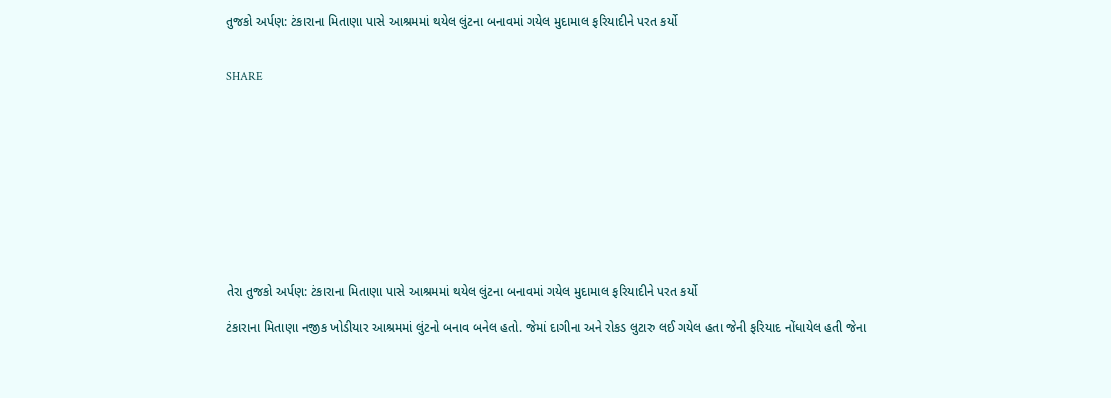તુજકો અર્પણ: ટંકારાના મિતાણા પાસે આશ્રમમાં થયેલ લુંટના બનાવમાં ગયેલ મુદામાલ ફરિયાદીને પરત કર્યો


SHARE











તેરા તુજકો અર્પણ: ટંકારાના મિતાણા પાસે આશ્રમમાં થયેલ લુંટના બનાવમાં ગયેલ મુદામાલ ફરિયાદીને પરત કર્યો

ટંકારાના મિતાણા નજીક ખોડીયાર આશ્રમમાં લુંટનો બનાવ બનેલ હતો. જેમાં દાગીના અને રોકડ લુટારુ લઈ ગયેલ હતા જેની ફરિયાદ નોંધાયેલ હતી જેના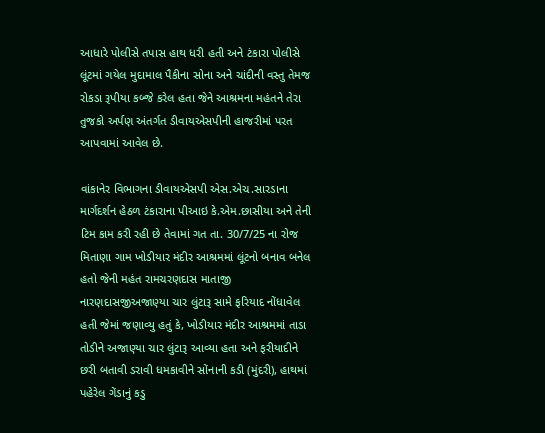આધારે પોલીસે તપાસ હાથ ધરી હતી અને ટંકારા પોલીસે લૂંટમાં ગયેલ મુદામાલ પૈકીના સોના અને ચાંદીની વસ્તુ તેમજ રોકડા રૂપીયા કબ્જે કરેલ હતા જેને આશ્રમના મહંતને તેરા તુજકો અર્પણ અંતર્ગત ડીવાયએસપીની હાજરીમાં પરત આપવામાં આવેલ છે.

વાંકાનેર વિભાગના ડીવાયએસપી એસ.એચ.સારડાના માર્ગદર્શન હેઠળ ટંકારાના પીઆઇ કે.એમ.છાસીયા અને તેની ટિમ કામ કરી રહી છે તેવામાં ગત તા. 30/7/25 ના રોજ મિતાણા ગામ ખોડીયાર મંદીર આશ્રમમાં લૂંટનો બનાવ બનેલ હતો જેની મહંત રામચરણદાસ માતાજી નારણદાસજીઅજાણ્યા ચાર લુંટારૂ સામે ફરિયાદ નોંધાવેલ હતી જેમાં જણાવ્યુ હતું કે, ખોડીયાર મંદીર આશ્રમમાં તાડા તોડીને અજાણ્યા ચાર લુંટારૂ આવ્યા હતા અને ફરીયાદીને છરી બતાવી ડરાવી ધમકાવીને સોંનાની કડી (મુંદરી), હાથમાં પહેરેલ ગેંડાનું કડુ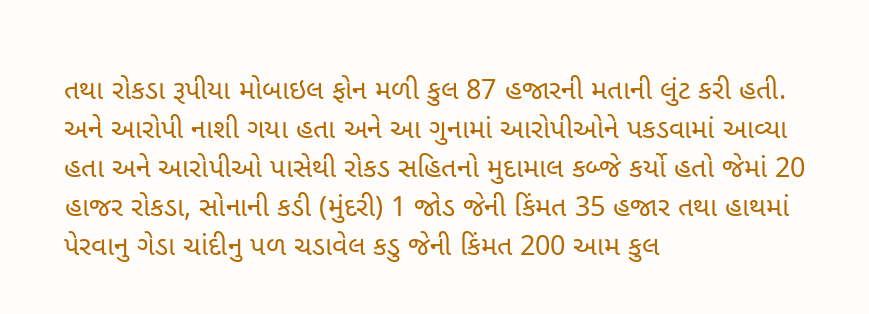તથા રોકડા રૂપીયા મોબાઇલ ફોન મળી કુલ 87 હજારની મતાની લુંટ કરી હતી. અને આરોપી નાશી ગયા હતા અને આ ગુનામાં આરોપીઓને પકડવામાં આવ્યા હતા અને આરોપીઓ પાસેથી રોકડ સહિતનો મુદામાલ કબ્જે કર્યો હતો જેમાં 20 હાજર રોકડા, સોનાની કડી (મુંદરી) 1 જોડ જેની કિંમત 35 હજાર તથા હાથમાં પેરવાનુ ગેડા ચાંદીનુ પળ ચડાવેલ કડુ જેની કિંમત 200 આમ કુલ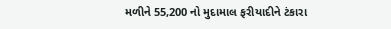મળીને 55,200 નો મુદામાલ ફરીયાદીને ટંકારા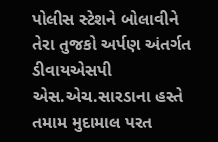પોલીસ સ્ટેશને બોલાવીને તેરા તુજકો અર્પણ અંતર્ગત ડીવાયએસપી એસ.એચ.સારડાના હસ્તે તમામ મુદામાલ પરત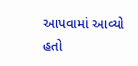આપવામાં આવ્યો હતો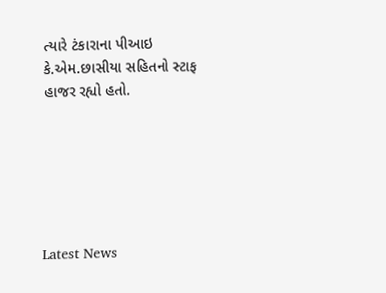ત્યારે ટંકારાના પીઆઇ કે.એમ.છાસીયા સહિતનો સ્ટાફ હાજર રહ્યો હતો.






Latest News